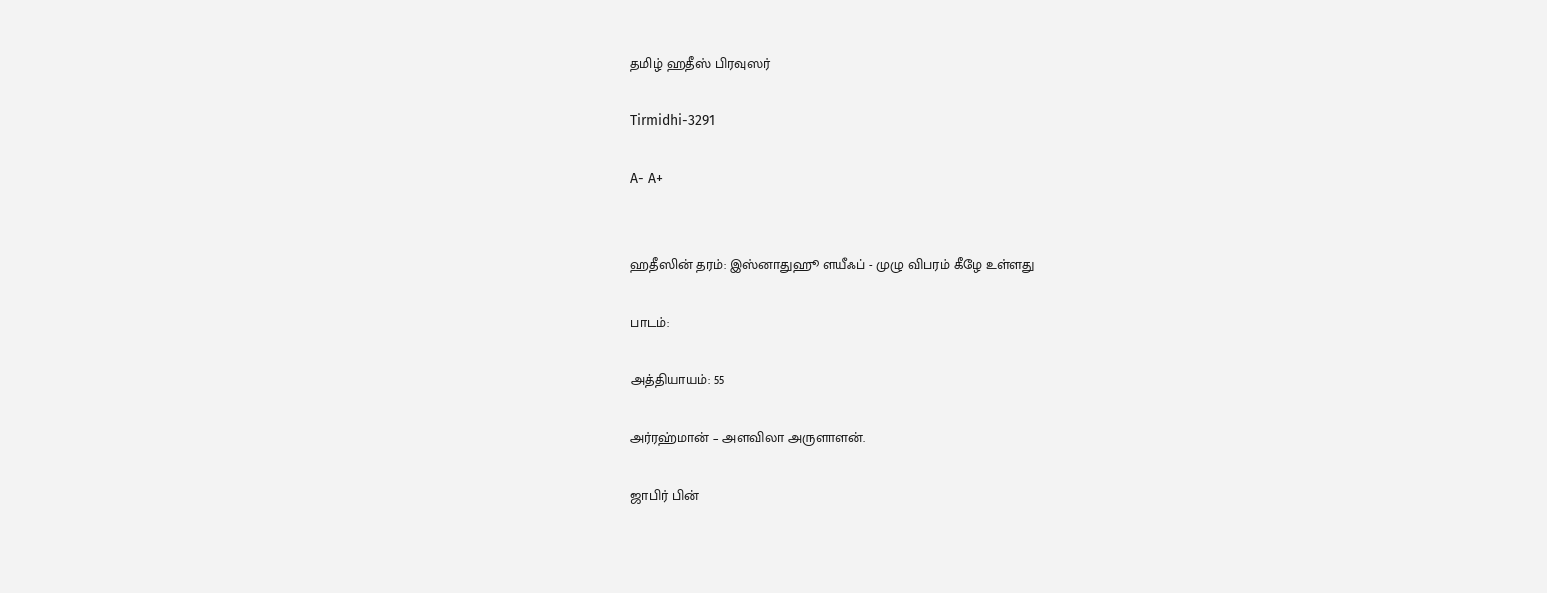தமிழ் ஹதீஸ் பிரவுஸர்

Tirmidhi-3291

A- A+


ஹதீஸின் தரம்: இஸ்னாதுஹூ ளயீஃப் - முழு விபரம் கீழே உள்ளது

பாடம்:

அத்தியாயம்: 55

அர்ரஹ்மான் – அளவிலா அருளாளன்.

ஜாபிர் பின்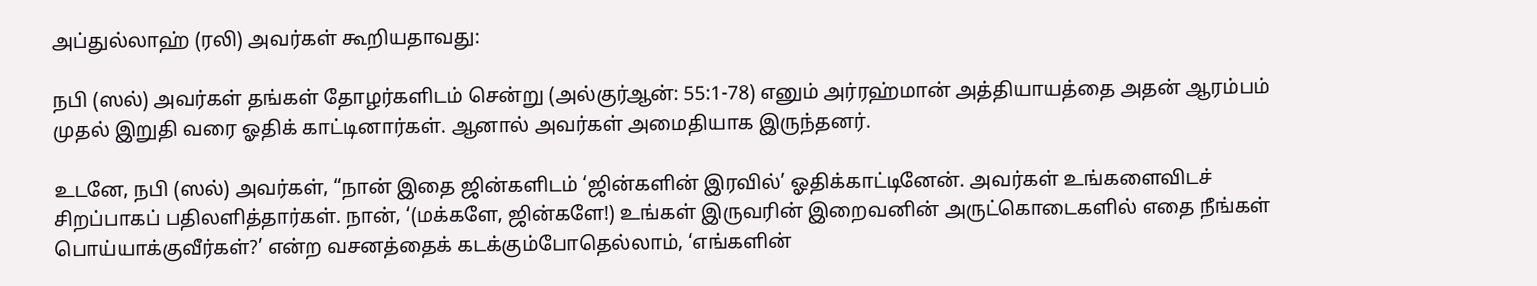அப்துல்லாஹ் (ரலி) அவர்கள் கூறியதாவது:

நபி (ஸல்) அவர்கள் தங்கள் தோழர்களிடம் சென்று (அல்குர்ஆன்: 55:1-78) எனும் அர்ரஹ்மான் அத்தியாயத்தை அதன் ஆரம்பம் முதல் இறுதி வரை ஓதிக் காட்டினார்கள். ஆனால் அவர்கள் அமைதியாக இருந்தனர்.

உடனே, நபி (ஸல்) அவர்கள், “நான் இதை ஜின்களிடம் ‘ஜின்களின் இரவில்’ ஓதிக்காட்டினேன். அவர்கள் உங்களைவிடச் சிறப்பாகப் பதிலளித்தார்கள். நான், ‘(மக்களே, ஜின்களே!) உங்கள் இருவரின் இறைவனின் அருட்கொடைகளில் எதை நீங்கள் பொய்யாக்குவீர்கள்?’ என்ற வசனத்தைக் கடக்கும்போதெல்லாம், ‘எங்களின்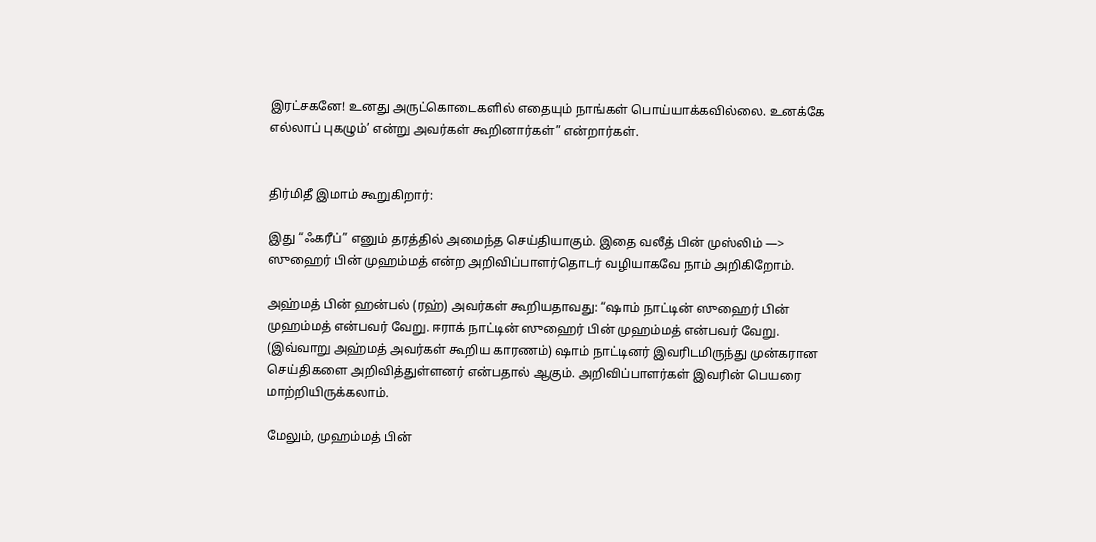இரட்சகனே! உனது அருட்கொடைகளில் எதையும் நாங்கள் பொய்யாக்கவில்லை. உனக்கே எல்லாப் புகழும்’ என்று அவர்கள் கூறினார்கள்” என்றார்கள்.


திர்மிதீ இமாம் கூறுகிறார்:

இது “ஃகரீப்” எனும் தரத்தில் அமைந்த செய்தியாகும். இதை வலீத் பின் முஸ்லிம் —> ஸுஹைர் பின் முஹம்மத் என்ற அறிவிப்பாளர்தொடர் வழியாகவே நாம் அறிகிறோம்.

அஹ்மத் பின் ஹன்பல் (ரஹ்) அவர்கள் கூறியதாவது: “ஷாம் நாட்டின் ஸுஹைர் பின் முஹம்மத் என்பவர் வேறு. ஈராக் நாட்டின் ஸுஹைர் பின் முஹம்மத் என்பவர் வேறு. (இவ்வாறு அஹ்மத் அவர்கள் கூறிய காரணம்) ஷாம் நாட்டினர் இவரிடமிருந்து முன்கரான செய்திகளை அறிவித்துள்ளனர் என்பதால் ஆகும். அறிவிப்பாளர்கள் இவரின் பெயரை மாற்றியிருக்கலாம்.

மேலும், முஹம்மத் பின்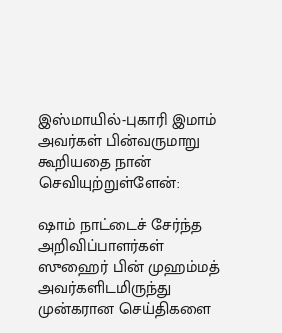இஸ்மாயில்-புகாரி இமாம் அவர்கள் பின்வருமாறு கூறியதை நான் செவியுற்றுள்ளேன்:

ஷாம் நாட்டைச் சேர்ந்த அறிவிப்பாளர்கள் ஸுஹைர் பின் முஹம்மத் அவர்களிடமிருந்து முன்கரான செய்திகளை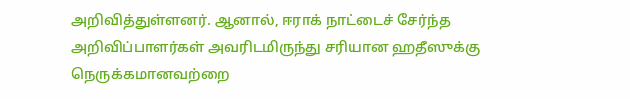அறிவித்துள்ளனர். ஆனால், ஈராக் நாட்டைச் சேர்ந்த அறிவிப்பாளர்கள் அவரிடமிருந்து சரியான ஹதீஸுக்கு நெருக்கமானவற்றை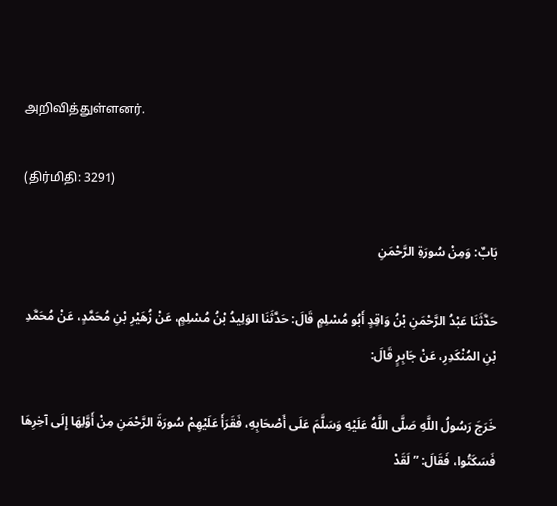அறிவித்துள்ளனர்.

(திர்மிதி: 3291)

بَابٌ: وَمِنْ سُورَةِ الرَّحْمَنِ

حَدَّثَنَا عَبْدُ الرَّحْمَنِ بْنُ وَاقِدٍ أَبُو مُسْلِمٍ قَالَ: حَدَّثَنَا الوَلِيدُ بْنُ مُسْلِمٍ، عَنْ زُهَيْرِ بْنِ مُحَمَّدٍ، عَنْ مُحَمَّدِ بْنِ المُنْكَدِرِ، عَنْ جَابِرٍ قَالَ:

خَرَجَ رَسُولُ اللَّهِ صَلَّى اللَّهُ عَلَيْهِ وَسَلَّمَ عَلَى أَصْحَابِهِ، فَقَرَأَ عَلَيْهِمْ سُورَةَ الرَّحْمَنِ مِنْ أَوَّلِهَا إِلَى آخِرِهَا فَسَكَتُوا، فَقَالَ: ” لَقَدْ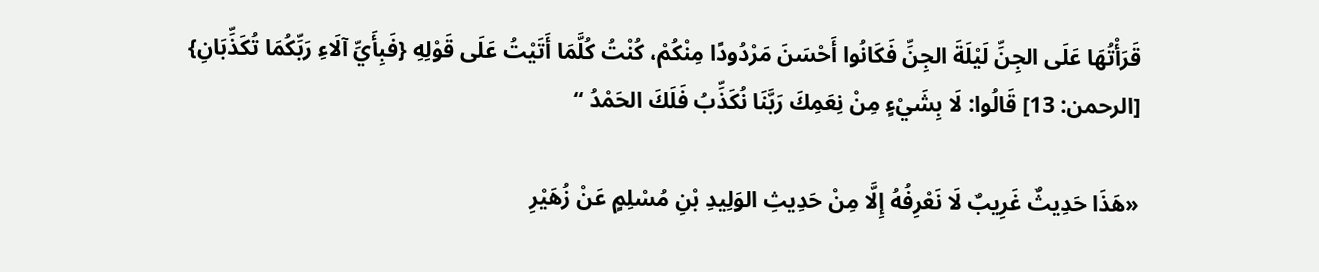قَرَأْتُهَا عَلَى الجِنِّ لَيْلَةَ الجِنِّ فَكَانُوا أَحْسَنَ مَرْدُودًا مِنْكُمْ، كُنْتُ كُلَّمَا أَتَيْتُ عَلَى قَوْلِهِ {فَبِأَيِّ آلَاءِ رَبِّكُمَا تُكَذِّبَانِ} [الرحمن: 13] قَالُوا: لَا بِشَيْءٍ مِنْ نِعَمِكَ رَبَّنَا نُكَذِّبُ فَلَكَ الحَمْدُ “

«هَذَا حَدِيثٌ غَرِيبٌ لَا نَعْرِفُهُ إِلَّا مِنْ حَدِيثِ الوَلِيدِ بْنِ مُسْلِمٍ عَنْ زُهَيْرِ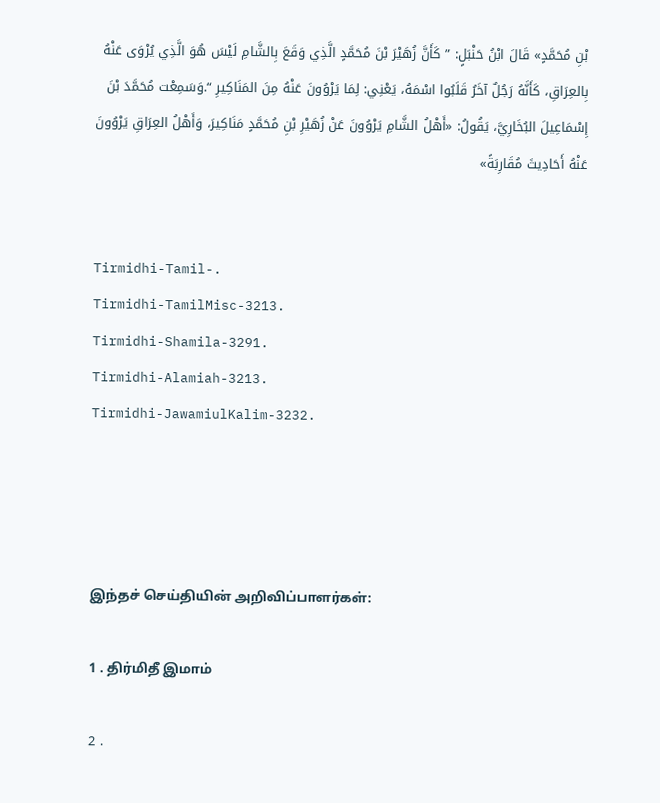بْنِ مُحَمَّدٍ» قَالَ ابْنُ حَنْبَلٍ: ” كَأَنَّ زُهَيْرَ بْنَ مُحَمَّدٍ الَّذِي وَقَعَ بِالشَّامِ لَيْسَ هُوَ الَّذِي يُرْوَى عَنْهُ بِالعِرَاقِ، كَأَنَّهُ رَجُلٌ آخَرُ قَلَبُوا اسْمَهُ، يَعْنِي: لِمَا يَرْوُونَ عَنْهُ مِنَ المَنَاكِيرِ “.وَسَمِعْت مُحَمَّدَ بْنَ إِسْمَاعِيلَ البُخَارِيَّ، يَقُولُ: «أَهْلُ الشَّامِ يَرْوُونَ عَنْ زُهَيْرِ بْنِ مُحَمَّدٍ مَنَاكِيرَ، وَأَهْلُ العِرَاقِ يَرْوُونَ عَنْهُ أَحَادِيثَ مُقَارِبَةً»


Tirmidhi-Tamil-.
Tirmidhi-TamilMisc-3213.
Tirmidhi-Shamila-3291.
Tirmidhi-Alamiah-3213.
Tirmidhi-JawamiulKalim-3232.




இந்தச் செய்தியின் அறிவிப்பாளர்கள்:

1 . திர்மிதீ இமாம்

2 .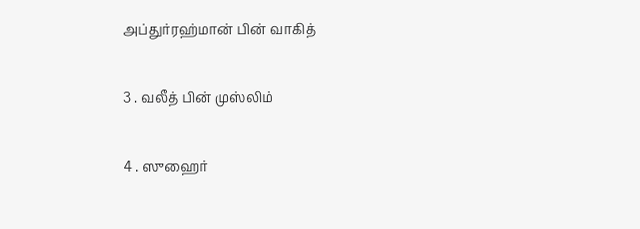அப்துர்ரஹ்மான் பின் வாகித்

3 . வலீத் பின் முஸ்லிம்

4 . ஸுஹைர்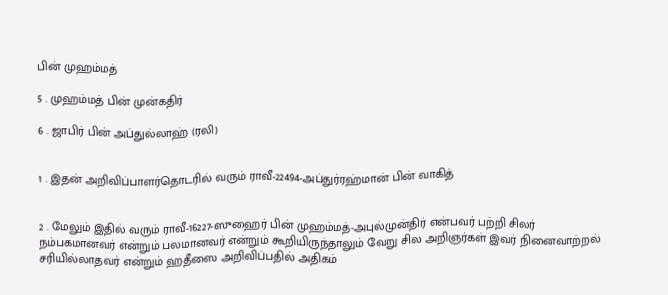பின் முஹம்மத்

5 . முஹம்மத் பின் முன்கதிர்

6 . ஜாபிர் பின் அப்துல்லாஹ் (ரலி)


1 . இதன் அறிவிப்பாளர்தொடரில் வரும் ராவீ-22494-அப்துர்ரஹ்மான் பின் வாகித்


2 . மேலும் இதில் வரும் ராவீ-16227-ஸுஹைர் பின் முஹம்மத்-அபுல்முன்திர் என்பவர் பற்றி சிலர் நம்பகமானவர் என்றும் பலமானவர் என்றும் கூறியிருந்தாலும் வேறு சில அறிஞர்கள் இவர் நினைவாற்றல் சரியில்லாதவர் என்றும் ஹதீஸை அறிவிப்பதில் அதிகம்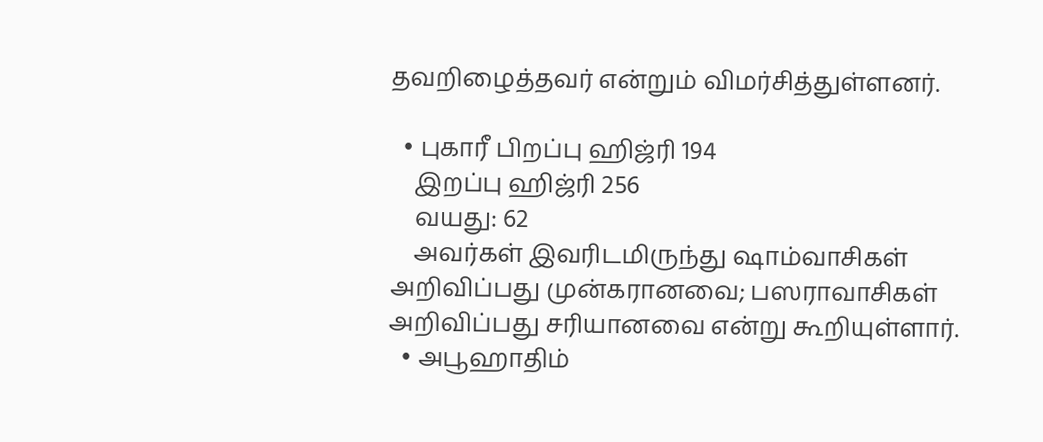தவறிழைத்தவர் என்றும் விமர்சித்துள்ளனர்.

  • புகாரீ பிறப்பு ஹிஜ்ரி 194
    இறப்பு ஹிஜ்ரி 256
    வயது: 62
    அவர்கள் இவரிடமிருந்து ஷாம்வாசிகள் அறிவிப்பது முன்கரானவை; பஸராவாசிகள் அறிவிப்பது சரியானவை என்று கூறியுள்ளார்.
  • அபூஹாதிம்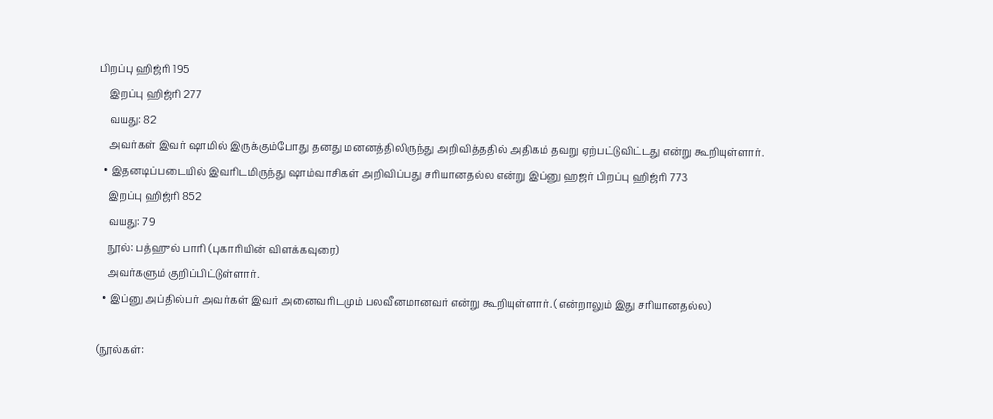பிறப்பு ஹிஜ்ரி 195
    இறப்பு ஹிஜ்ரி 277
    வயது: 82
    அவர்கள் இவர் ஷாமில் இருக்கும்போது தனது மனனத்திலிருந்து அறிவித்ததில் அதிகம் தவறு ஏற்பட்டுவிட்டது என்று கூறியுள்ளார்.
  • இதனடிப்படையில் இவரிடமிருந்து ஷாம்வாசிகள் அறிவிப்பது சரியானதல்ல என்று இப்னு ஹஜர் பிறப்பு ஹிஜ்ரி 773
    இறப்பு ஹிஜ்ரி 852
    வயது: 79
    நூல்: பத்ஹுல் பாரி (புகாரியின் விளக்கவுரை)
    அவர்களும் குறிப்பிட்டுள்ளார்.
  • இப்னு அப்தில்பர் அவர்கள் இவர் அனைவரிடமும் பலவீனமானவர் என்று கூறியுள்ளார். (என்றாலும் இது சரியானதல்ல)

(நூல்கள்: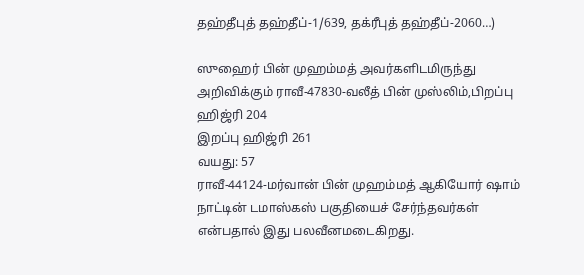தஹ்தீபுத் தஹ்தீப்-1/639, தக்ரீபுத் தஹ்தீப்-2060…)

ஸுஹைர் பின் முஹம்மத் அவர்களிடமிருந்து அறிவிக்கும் ராவீ-47830-வலீத் பின் முஸ்லிம்,பிறப்பு ஹிஜ்ரி 204
இறப்பு ஹிஜ்ரி 261
வயது: 57
ராவீ-44124-மர்வான் பின் முஹம்மத் ஆகியோர் ஷாம் நாட்டின் டமாஸ்கஸ் பகுதியைச் சேர்ந்தவர்கள் என்பதால் இது பலவீனமடைகிறது.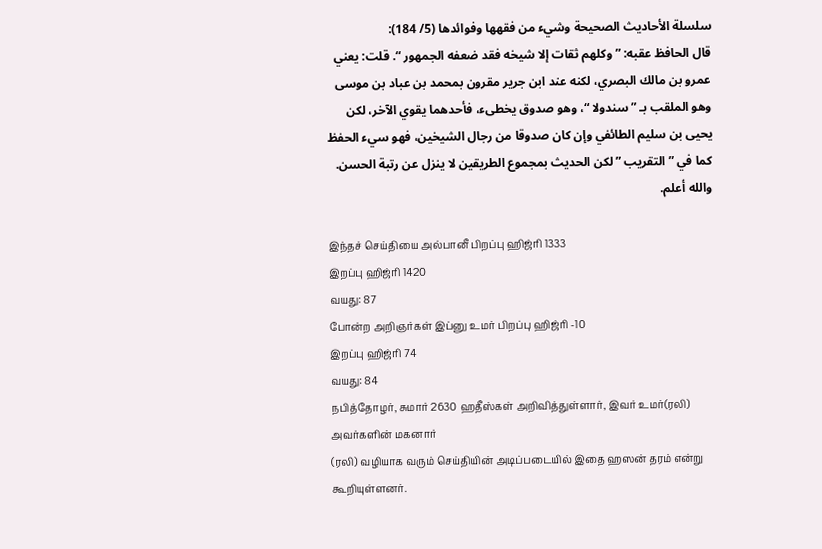سلسلة الأحاديث الصحيحة وشيء من فقهها وفوائدها (5/ 184):
قال الحافظ عقبه: ” وكلهم ثقات إلا شيخه فقد ضعفه الجمهور “. قلت: يعني عمرو بن مالك البصري، لكنه عند ابن جرير مقرون بمحمد بن عباد بن موسى وهو الملقب بـ ” سندولا “، وهو صدوق يخطىء، فأحدهما يقوي الآخر، لكن يحيى بن سليم الطائفي وإن كان صدوقا من رجال الشيخين، فهو سيء الحفظ كما في ” التقريب ” لكن الحديث بمجموع الطريقين لا ينزل عن رتبة الحسن. والله أعلم.

இந்தச் செய்தியை அல்பானீ பிறப்பு ஹிஜ்ரி 1333
இறப்பு ஹிஜ்ரி 1420
வயது: 87
போன்ற அறிஞர்கள் இப்னு உமர் பிறப்பு ஹிஜ்ரி -10
இறப்பு ஹிஜ்ரி 74
வயது: 84
நபித்தோழர், சுமார் 2630 ஹதீஸ்கள் அறிவித்துள்ளார், இவர் உமர்(ரலி) அவர்களின் மகனார்
(ரலி) வழியாக வரும் செய்தியின் அடிப்படையில் இதை ஹஸன் தரம் என்று கூறியுள்ளனர்.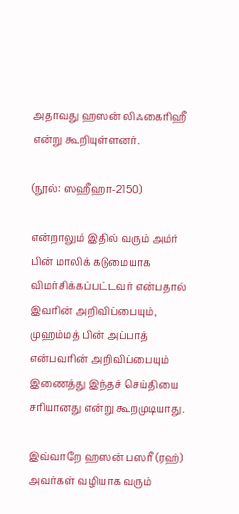அதாவது ஹஸன் லிஃகைரிஹீ என்று கூறியுள்ளனர்.

(நூல்: ஸஹீஹா-2150)

என்றாலும் இதில் வரும் அம்ர் பின் மாலிக் கடுமையாக விமர்சிக்கப்பட்டவர் என்பதால் இவரின் அறிவிப்பையும், முஹம்மத் பின் அப்பாத் என்பவரின் அறிவிப்பையும் இணைத்து இந்தச் செய்தியை சரியானது என்று கூறமுடியாது.

இவ்வாறே ஹஸன் பஸரீ (ரஹ்) அவர்கள் வழியாக வரும்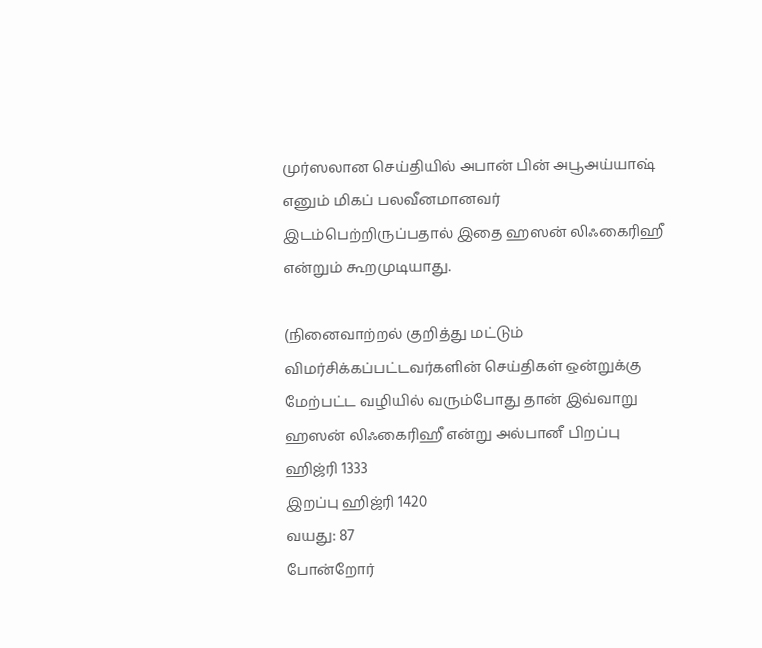முர்ஸலான செய்தியில் அபான் பின் அபூஅய்யாஷ் எனும் மிகப் பலவீனமானவர் இடம்பெற்றிருப்பதால் இதை ஹஸன் லிஃகைரிஹீ என்றும் கூறமுடியாது.

(நினைவாற்றல் குறித்து மட்டும் விமர்சிக்கப்பட்டவர்களின் செய்திகள் ஒன்றுக்கு மேற்பட்ட வழியில் வரும்போது தான் இவ்வாறு ஹஸன் லிஃகைரிஹீ என்று அல்பானீ பிறப்பு ஹிஜ்ரி 1333
இறப்பு ஹிஜ்ரி 1420
வயது: 87
போன்றோர்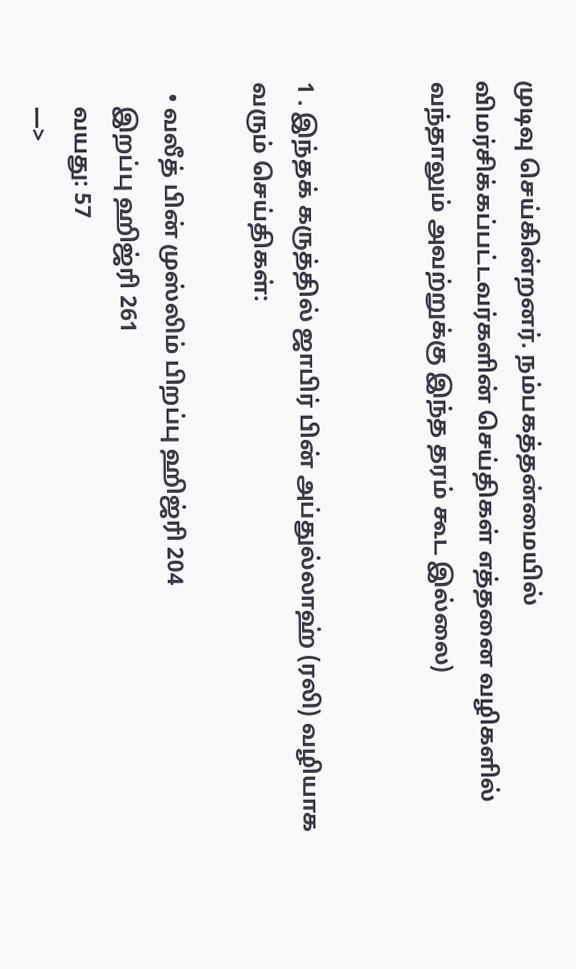முடிவு செய்கின்றனர். நம்பகத்தன்மையில் விமர்சிக்கப்பட்டவர்களின் செய்திகள் எத்தனை வழிகளில் வந்தாலும் அவற்றுக்கு இந்த தரம் கூட இல்லை)


1 . இந்தக் கருத்தில் ஜாபிர் பின் அப்துல்லாஹ் (ரலி) வழியாக வரும் செய்திகள்:

  • வலீத் பின் முஸ்லிம் பிறப்பு ஹிஜ்ரி 204
    இறப்பு ஹிஜ்ரி 261
    வயது: 57
    —>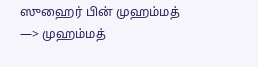ஸுஹைர் பின் முஹம்மத் —> முஹம்மத்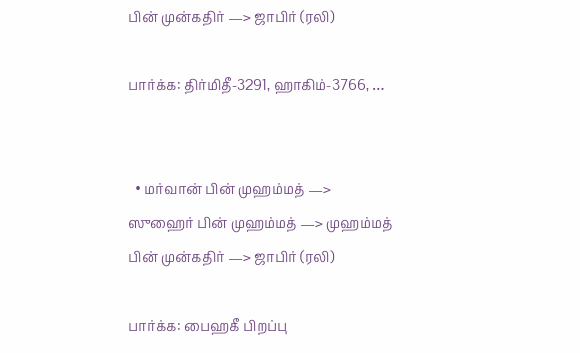பின் முன்கதிர் —> ஜாபிர் (ரலி)

பார்க்க: திர்மிதீ-3291, ஹாகிம்-3766, …


  • மர்வான் பின் முஹம்மத் —> ஸுஹைர் பின் முஹம்மத் —> முஹம்மத் பின் முன்கதிர் —> ஜாபிர் (ரலி)

பார்க்க: பைஹகீ பிறப்பு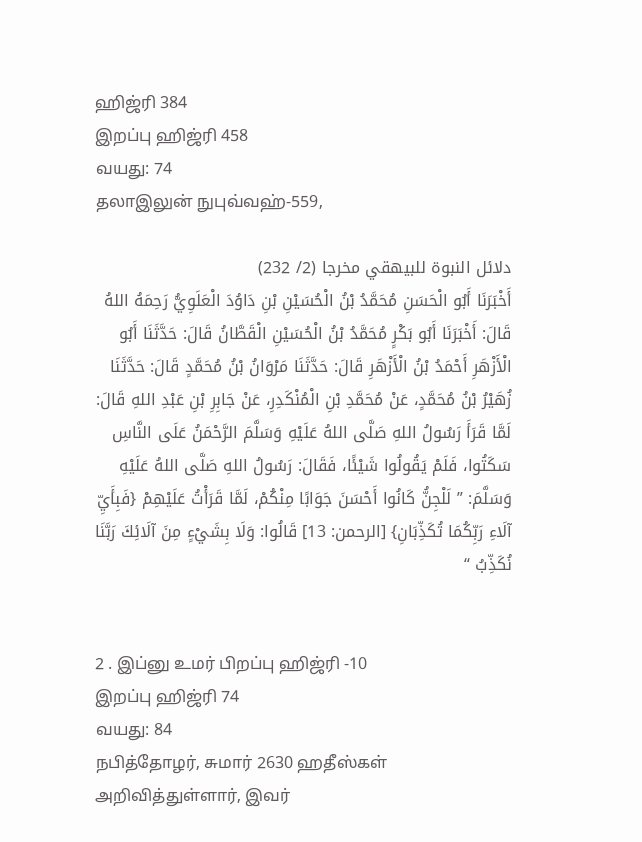ஹிஜ்ரி 384
இறப்பு ஹிஜ்ரி 458
வயது: 74
தலாஇலுன் நுபுவ்வஹ்-559,

دلائل النبوة للبيهقي مخرجا (2/ 232)
أَخْبَرَنَا أَبُو الْحَسَنِ مُحَمَّدُ بْنُ الْحُسَيْنِ بْنِ دَاوُدَ الْعَلَوِيُّ رَحِمَهُ اللهُ قَالَ: أَخْبَرَنَا أَبُو بَكْرٍ مُحَمَّدُ بْنُ الْحُسَيْنِ الْقَطَّانُ قَالَ: حَدَّثَنَا أَبُو الْأَزْهَرِ أَحْمَدُ بْنُ الْأَزْهَرِ قَالَ: حَدَّثَنَا مَرْوَانُ بْنُ مُحَمَّدٍ قَالَ: حَدَّثَنَا زُهَيْرُ بْنُ مُحَمَّدٍ، عَنْ مُحَمَّدِ بْنِ الْمُنْكَدِرِ، عَنْ جَابِرِ بْنِ عَبْدِ اللهِ قَالَ: لَمَّا قَرَأَ رَسُولُ اللهِ صَلَّى اللهُ عَلَيْهِ وَسَلَّمَ الرَّحْمَنُ عَلَى النَّاسِ سَكَتُوا، فَلَمْ يَقُولُوا شَيْئًا، فَقَالَ: رَسُولُ اللهِ صَلَّى اللهُ عَلَيْهِ وَسَلَّمَ: ” لَلْجِنُّ كَانُوا أَحْسَنَ جَوَابًا مِنْكُمْ، لَمَّا قَرَأْتُ عَلَيْهِمْ {فَبِأَيِّ آلَاءِ رَبِّكُمَا تُكَذِّبَانِ} [الرحمن: 13] قَالُوا: وَلَا بِشَيْءٍ مِنَ آلَائِكَ رَبَّنَا نُكَذِّبُ “


2 . இப்னு உமர் பிறப்பு ஹிஜ்ரி -10
இறப்பு ஹிஜ்ரி 74
வயது: 84
நபித்தோழர், சுமார் 2630 ஹதீஸ்கள் அறிவித்துள்ளார், இவர்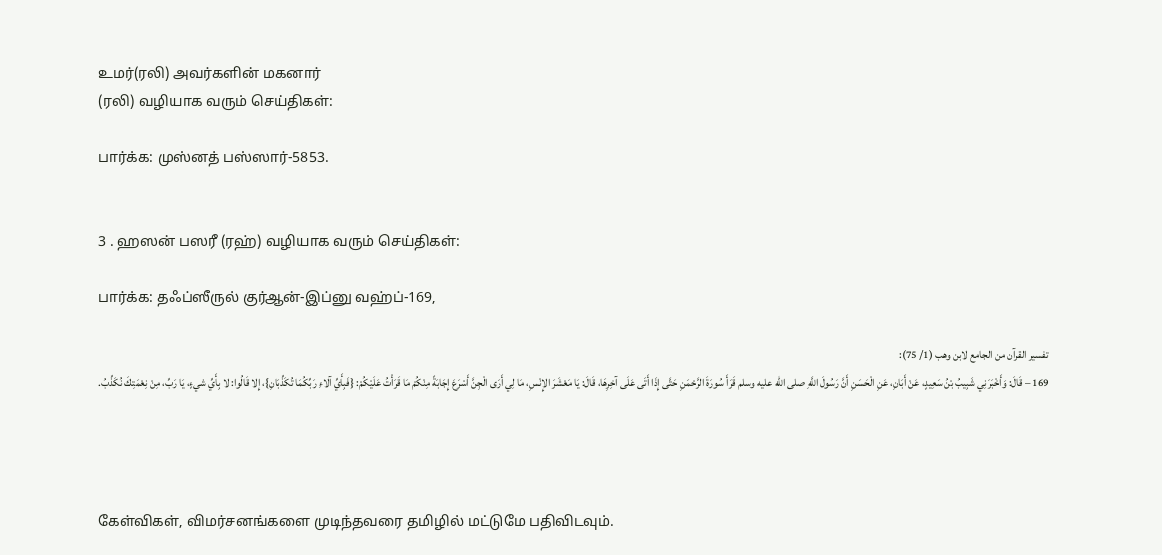உமர்(ரலி) அவர்களின் மகனார்
(ரலி) வழியாக வரும் செய்திகள்:

பார்க்க: முஸ்னத் பஸ்ஸார்-5853.


3 . ஹஸன் பஸரீ (ரஹ்) வழியாக வரும் செய்திகள்:

பார்க்க: தஃப்ஸீருல் குர்ஆன்-இப்னு வஹ்ப்-169,

تفسير القرآن من الجامع لابن وهب (1/ 75):
169 – قَالَ: وَأَخْبَرَنِي شَبِيبُ بْنُ سَعِيدٍ، عَنْ أَبَانِ، ‌عَنِ ‌الْحَسَنِ أَنَّ رَسُولَ اللَّهِ صلى الله عليه وسلم قَرَأَ سُورَةَ الرَّحْمَنِ حَتَّى إِذَا أَتَى عَلَى آخِرِهَا، قَالَ: يَا مَعْشَرَ الإِنْسِ، مَا لِي أَرَى الْجِنَّ أَسْرَعَ إِجَابَةً مِنْكُمْ مَا قَرَأْتُ عَلَيْكُمْ: {فَبِأَيِّ آلاءِ رَبِّكُمَا تُكَذِّبَانِ}، إِلا قَالُوا: لا ‌بِأَيِّ ‌شيءٍ، ‌يَا ‌رَبِّ، ‌مِنْ ‌نِعْمَتِكَ ‌نُكَذِّبُ.




கேள்விகள், விமர்சனங்களை முடிந்தவரை தமிழில் மட்டுமே பதிவிடவும்.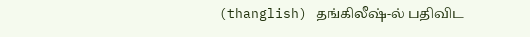(thanglish) தங்கிலீஷ்-ல் பதிவிட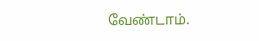வேண்டாம்.